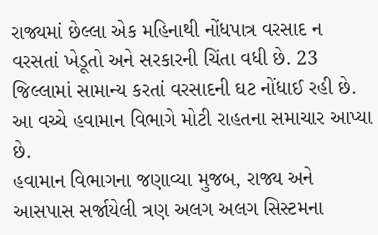રાજ્યમાં છેલ્લા એક મહિનાથી નોંધપાત્ર વરસાદ ન વરસતાં ખેડૂતો અને સરકારની ચિંતા વધી છે. 23 જિલ્લામાં સામાન્ય કરતાં વરસાદની ઘટ નોંધાઈ રહી છે. આ વચ્ચે હવામાન વિભાગે મોટી રાહતના સમાચાર આપ્યા છે.
હવામાન વિભાગના જણાવ્યા મુજબ, રાજ્ય અને આસપાસ સર્જાયેલી ત્રણ અલગ અલગ સિસ્ટમના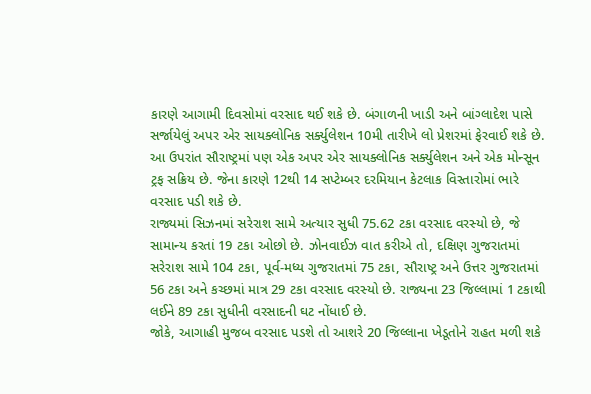કારણે આગામી દિવસોમાં વરસાદ થઈ શકે છે. બંગાળની ખાડી અને બાંગ્લાદેશ પાસે સર્જાયેલું અપર એર સાયક્લોનિક સર્ક્યુલેશન 10મી તારીખે લો પ્રેશરમાં ફેરવાઈ શકે છે. આ ઉપરાંત સૌરાષ્ટ્રમાં પણ એક અપર એર સાયક્લોનિક સર્ક્યુલેશન અને એક મોન્સૂન ટ્રફ સક્રિય છે. જેના કારણે 12થી 14 સપ્ટેમ્બર દરમિયાન કેટલાક વિસ્તારોમાં ભારે વરસાદ પડી શકે છે.
રાજ્યમાં સિઝનમાં સરેરાશ સામે અત્યાર સુધી 75.62 ટકા વરસાદ વરસ્યો છે, જે સામાન્ય કરતાં 19 ટકા ઓછો છે. ઝોનવાઈઝ વાત કરીએ તો, દક્ષિણ ગુજરાતમાં સરેરાશ સામે 104 ટકા, પૂર્વ-મધ્ય ગુજરાતમાં 75 ટકા, સૌરાષ્ટ્ર અને ઉત્તર ગુજરાતમાં 56 ટકા અને કચ્છમાં માત્ર 29 ટકા વરસાદ વરસ્યો છે. રાજ્યના 23 જિલ્લામાં 1 ટકાથી લઈને 89 ટકા સુધીની વરસાદની ઘટ નોંધાઈ છે.
જોકે, આગાહી મુજબ વરસાદ પડશે તો આશરે 20 જિલ્લાના ખેડૂતોને રાહત મળી શકે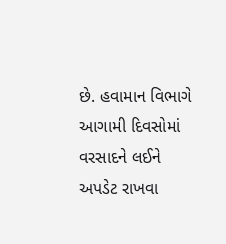છે. હવામાન વિભાગે આગામી દિવસોમાં વરસાદને લઈને અપડેટ રાખવા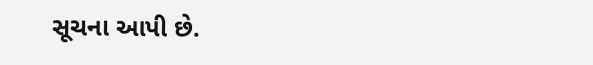સૂચના આપી છે.